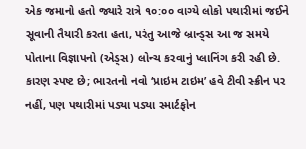એક જમાનો હતો જ્યારે રાત્રે ૧૦:૦૦ વાગ્યે લોકો પથારીમાં જઈને સૂવાની તૈયારી કરતા હતા, પરંતુ આજે બ્રાન્ડ્સ આ જ સમયે પોતાના વિજ્ઞાપનો (એડ્સ) લોન્ચ કરવાનું પ્લાનિંગ કરી રહી છે. કારણ સ્પષ્ટ છે; ભારતનો નવો ‘પ્રાઇમ ટાઇમ’ હવે ટીવી સ્ક્રીન પર નહીં, પણ પથારીમાં પડ્યા પડ્યા સ્માર્ટફોન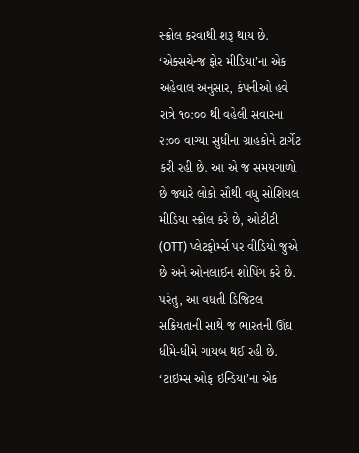સ્ક્રોલ કરવાથી શરૂ થાય છે. ‘એક્સચેન્જ ફોર મીડિયા’ના એક અહેવાલ અનુસાર, કંપનીઓ હવે રાત્રે ૧૦:૦૦ થી વહેલી સવારના ૨:૦૦ વાગ્યા સુધીના ગ્રાહકોને ટાર્ગેટ કરી રહી છે. આ એ જ સમયગાળો છે જ્યારે લોકો સૌથી વધુ સોશિયલ મીડિયા સ્ક્રોલ કરે છે, ઓટીટી (OTT) પ્લેટફોર્મ્સ પર વીડિયો જુએ છે અને ઓનલાઈન શોપિંગ કરે છે. પરંતુ, આ વધતી ડિજિટલ સક્રિયતાની સાથે જ ભારતની ઊંઘ ધીમે-ધીમે ગાયબ થઈ રહી છે.
‘ટાઇમ્સ ઓફ ઇન્ડિયા’ના એક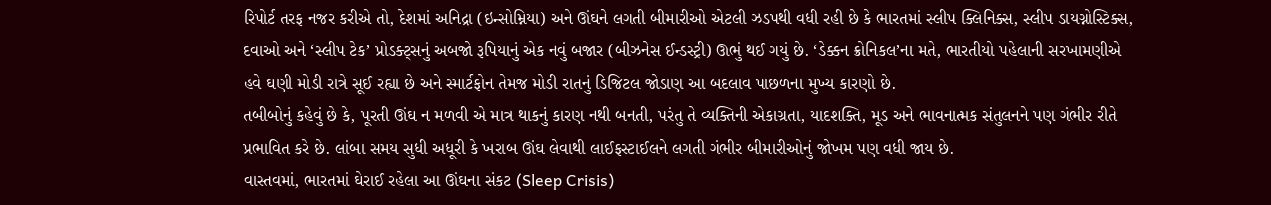રિપોર્ટ તરફ નજર કરીએ તો, દેશમાં અનિદ્રા (ઇન્સોમ્નિયા) અને ઊંઘને લગતી બીમારીઓ એટલી ઝડપથી વધી રહી છે કે ભારતમાં સ્લીપ ક્લિનિક્સ, સ્લીપ ડાયગ્નોસ્ટિક્સ, દવાઓ અને ‘સ્લીપ ટેક’ પ્રોડક્ટ્સનું અબજો રૂપિયાનું એક નવું બજાર (બીઝનેસ ઈન્ડસ્ટ્રી) ઊભું થઈ ગયું છે. ‘ડેક્કન ક્રોનિકલ’ના મતે, ભારતીયો પહેલાની સરખામણીએ હવે ઘણી મોડી રાત્રે સૂઈ રહ્યા છે અને સ્માર્ટફોન તેમજ મોડી રાતનું ડિજિટલ જોડાણ આ બદલાવ પાછળના મુખ્ય કારણો છે.
તબીબોનું કહેવું છે કે, પૂરતી ઊંઘ ન મળવી એ માત્ર થાકનું કારણ નથી બનતી, પરંતુ તે વ્યક્તિની એકાગ્રતા, યાદશક્તિ, મૂડ અને ભાવનાત્મક સંતુલનને પણ ગંભીર રીતે પ્રભાવિત કરે છે. લાંબા સમય સુધી અધૂરી કે ખરાબ ઊંઘ લેવાથી લાઈફસ્ટાઈલને લગતી ગંભીર બીમારીઓનું જોખમ પણ વધી જાય છે.
વાસ્તવમાં, ભારતમાં ઘેરાઈ રહેલા આ ઊંઘના સંકટ (Sleep Crisis)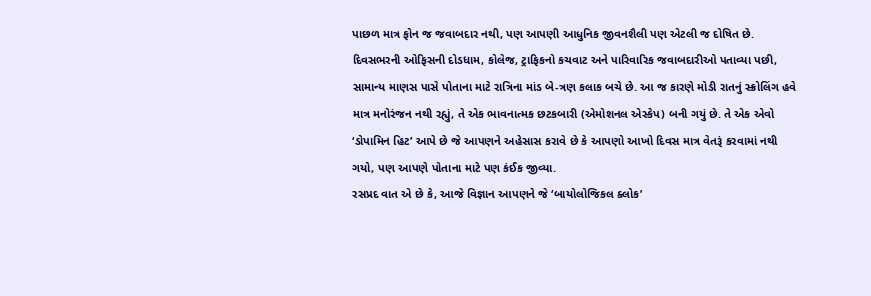પાછળ માત્ર ફોન જ જવાબદાર નથી, પણ આપણી આધુનિક જીવનશૈલી પણ એટલી જ દોષિત છે. દિવસભરની ઓફિસની દોડધામ, કોલેજ, ટ્રાફિકનો કચવાટ અને પારિવારિક જવાબદારીઓ પતાવ્યા પછી, સામાન્ય માણસ પાસે પોતાના માટે રાત્રિના માંડ બે-ત્રણ કલાક બચે છે. આ જ કારણે મોડી રાતનું સ્ક્રોલિંગ હવે માત્ર મનોરંજન નથી રહ્યું, તે એક ભાવનાત્મક છટકબારી (એમોશનલ એસ્કેપ) બની ગયું છે. તે એક એવો ‘ડોપામિન હિટ’ આપે છે જે આપણને અહેસાસ કરાવે છે કે આપણો આખો દિવસ માત્ર વેતરૂં કરવામાં નથી ગયો, પણ આપણે પોતાના માટે પણ કંઈક જીવ્યા.
રસપ્રદ વાત એ છે કે, આજે વિજ્ઞાન આપણને જે ‘બાયોલોજિકલ ક્લોક’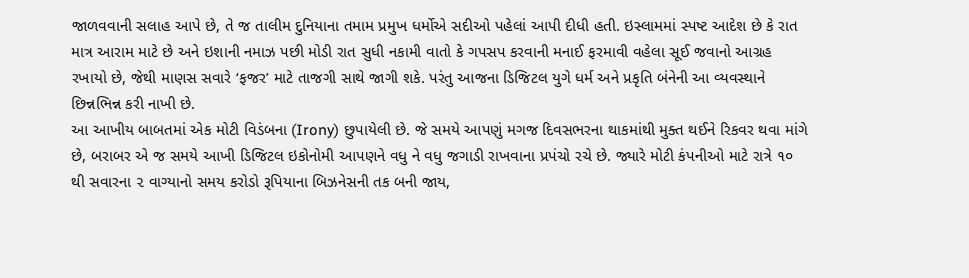જાળવવાની સલાહ આપે છે, તે જ તાલીમ દુનિયાના તમામ પ્રમુખ ધર્મોએ સદીઓ પહેલાં આપી દીધી હતી. ઇસ્લામમાં સ્પષ્ટ આદેશ છે કે રાત માત્ર આરામ માટે છે અને ઇશાની નમાઝ પછી મોડી રાત સુધી નકામી વાતો કે ગપસપ કરવાની મનાઈ ફરમાવી વહેલા સૂઈ જવાનો આગ્રહ રખાયો છે, જેથી માણસ સવારે ‘ફજર’ માટે તાજગી સાથે જાગી શકે. પરંતુ આજના ડિજિટલ યુગે ધર્મ અને પ્રકૃતિ બંનેની આ વ્યવસ્થાને છિન્નભિન્ન કરી નાખી છે.
આ આખીય બાબતમાં એક મોટી વિડંબના (Irony) છુપાયેલી છે. જે સમયે આપણું મગજ દિવસભરના થાકમાંથી મુક્ત થઈને રિકવર થવા માંગે છે, બરાબર એ જ સમયે આખી ડિજિટલ ઇકોનોમી આપણને વધુ ને વધુ જગાડી રાખવાના પ્રપંચો રચે છે. જ્યારે મોટી કંપનીઓ માટે રાત્રે ૧૦ થી સવારના ૨ વાગ્યાનો સમય કરોડો રૂપિયાના બિઝનેસની તક બની જાય,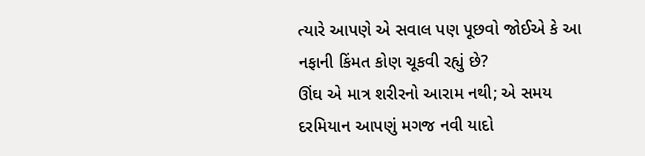ત્યારે આપણે એ સવાલ પણ પૂછવો જોઈએ કે આ નફાની કિંમત કોણ ચૂકવી રહ્યું છે?
ઊંઘ એ માત્ર શરીરનો આરામ નથી; એ સમય દરમિયાન આપણું મગજ નવી યાદો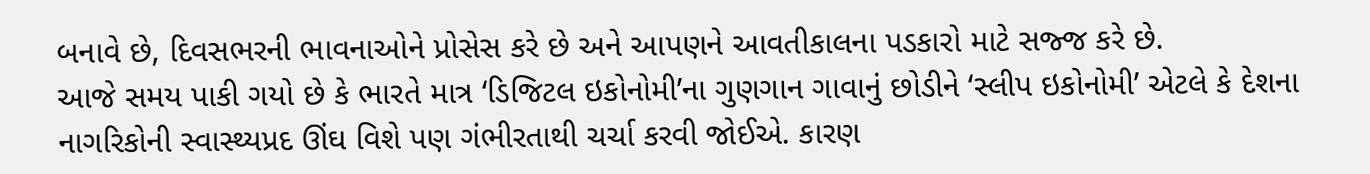બનાવે છે, દિવસભરની ભાવનાઓને પ્રોસેસ કરે છે અને આપણને આવતીકાલના પડકારો માટે સજ્જ કરે છે.
આજે સમય પાકી ગયો છે કે ભારતે માત્ર ‘ડિજિટલ ઇકોનોમી’ના ગુણગાન ગાવાનું છોડીને ‘સ્લીપ ઇકોનોમી’ એટલે કે દેશના નાગરિકોની સ્વાસ્થ્યપ્રદ ઊંઘ વિશે પણ ગંભીરતાથી ચર્ચા કરવી જોઈએ. કારણ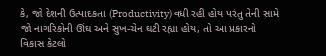કે, જો દેશની ઉત્પાદકતા (Productivity) વધી રહી હોય પરંતુ તેની સામે જો નાગરિકોની ઊંઘ અને સુખ-ચેન ઘટી રહ્યા હોય, તો આ પ્રકારનો વિકાસ કેટલો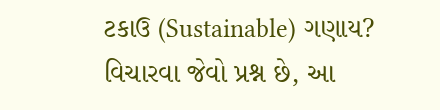ટકાઉ (Sustainable) ગણાય? વિચારવા જેવો પ્રશ્ન છે, આ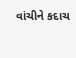વાંચીને કદાચ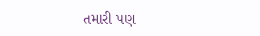તમારી પણ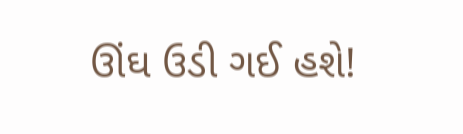ઊંઘ ઉડી ગઈ હશે!